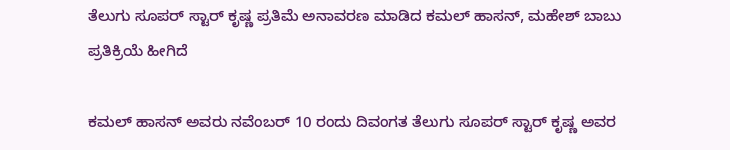ತೆಲುಗು ಸೂಪರ್ ಸ್ಟಾರ್ ಕೃಷ್ಣ ಪ್ರತಿಮೆ ಅನಾವರಣ ಮಾಡಿದ ಕಮಲ್ ಹಾಸನ್, ಮಹೇಶ್ ಬಾಬು ಪ್ರತಿಕ್ರಿಯೆ ಹೀಗಿದೆ

ಕಮಲ್ ಹಾಸನ್ ಅವರು ನವೆಂಬರ್ 10 ರಂದು ದಿವಂಗತ ತೆಲುಗು ಸೂಪರ್ ಸ್ಟಾರ್ ಕೃಷ್ಣ ಅವರ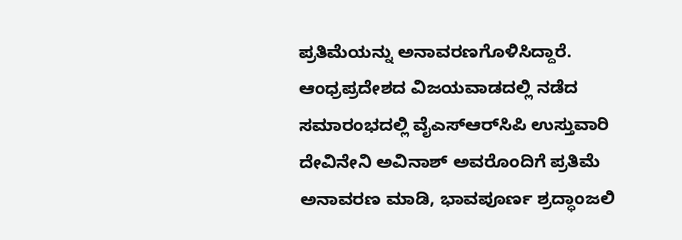ಪ್ರತಿಮೆಯನ್ನು ಅನಾವರಣಗೊಳಿಸಿದ್ದಾರೆ. ಆಂಧ್ರಪ್ರದೇಶದ ವಿಜಯವಾಡದಲ್ಲಿ ನಡೆದ ಸಮಾರಂಭದಲ್ಲಿ ವೈಎಸ್‌ಆರ್‌ಸಿಪಿ ಉಸ್ತುವಾರಿ ದೇವಿನೇನಿ ಅವಿನಾಶ್ ಅವರೊಂದಿಗೆ ಪ್ರತಿಮೆ ಅನಾವರಣ ಮಾಡಿ, ಭಾವಪೂರ್ಣ ಶ್ರದ್ಧಾಂಜಲಿ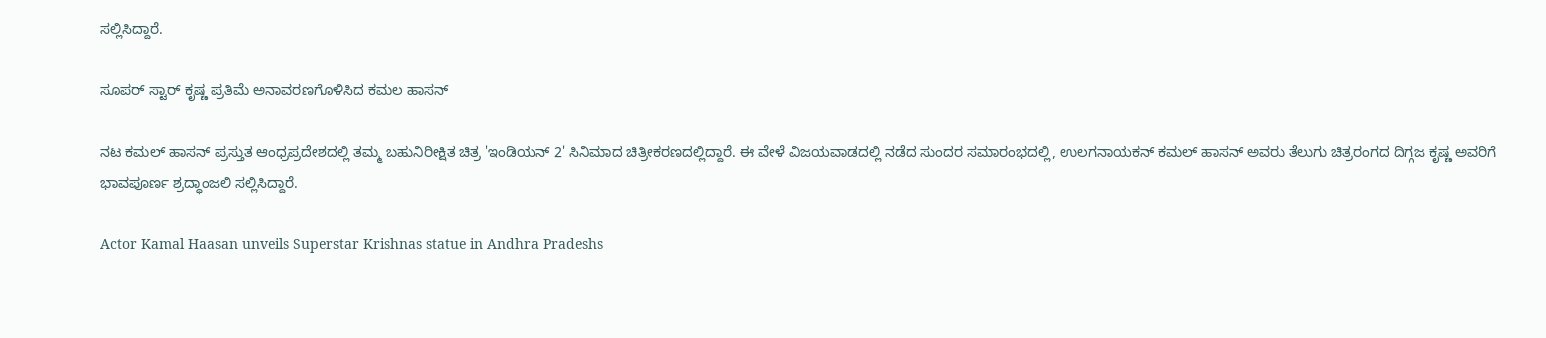ಸಲ್ಲಿಸಿದ್ದಾರೆ.

ಸೂಪರ್‌ ಸ್ಟಾರ್ ಕೃಷ್ಣ ಪ್ರತಿಮೆ ಅನಾವರಣಗೊಳಿಸಿದ ಕಮಲ ಹಾಸನ್

ನಟ ಕಮಲ್ ಹಾಸನ್ ಪ್ರಸ್ತುತ ಆಂಧ್ರಪ್ರದೇಶದಲ್ಲಿ ತಮ್ಮ ಬಹುನಿರೀಕ್ಷಿತ ಚಿತ್ರ 'ಇಂಡಿಯನ್ 2' ಸಿನಿಮಾದ ಚಿತ್ರೀಕರಣದಲ್ಲಿದ್ದಾರೆ. ಈ ವೇಳೆ ವಿಜಯವಾಡದಲ್ಲಿ ನಡೆದ ಸುಂದರ ಸಮಾರಂಭದಲ್ಲಿ, ಉಲಗನಾಯಕನ್ ಕಮಲ್ ಹಾಸನ್ ಅವರು ತೆಲುಗು ಚಿತ್ರರಂಗದ ದಿಗ್ಗಜ ಕೃಷ್ಣ ಅವರಿಗೆ ಭಾವಪೂರ್ಣ ಶ್ರದ್ಧಾಂಜಲಿ ಸಲ್ಲಿಸಿದ್ದಾರೆ.

Actor Kamal Haasan unveils Superstar Krishnas statue in Andhra Pradeshs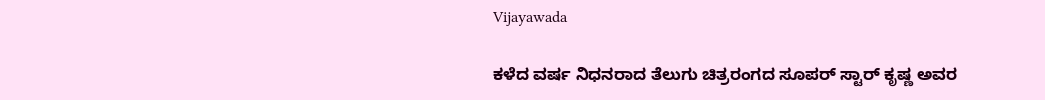Vijayawada

ಕಳೆದ ವರ್ಷ ನಿಧನರಾದ ತೆಲುಗು ಚಿತ್ರರಂಗದ ಸೂಪರ್‌ ಸ್ಟಾರ್ ಕೃಷ್ಣ ಅವರ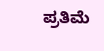ಪ್ರತಿಮೆ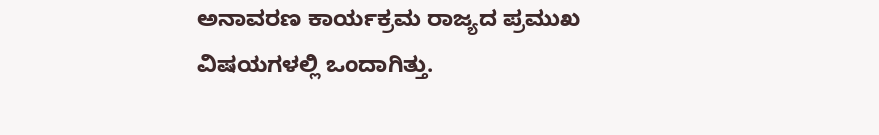ಅನಾವರಣ ಕಾರ್ಯಕ್ರಮ ರಾಜ್ಯದ ಪ್ರಮುಖ ವಿಷಯಗಳಲ್ಲಿ ಒಂದಾಗಿತ್ತು.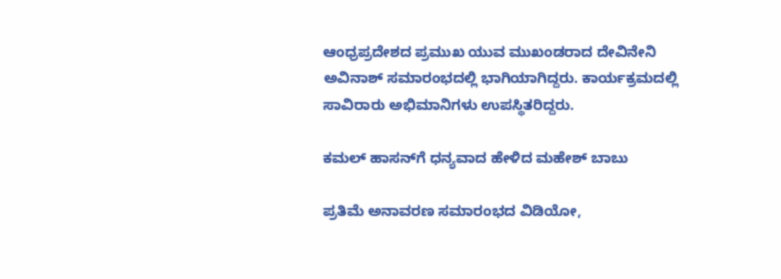ಆಂಧ್ರಪ್ರದೇಶದ ಪ್ರಮುಖ ಯುವ ಮುಖಂಡರಾದ ದೇವಿನೇನಿ ಅವಿನಾಶ್ ಸಮಾರಂಭದಲ್ಲಿ ಭಾಗಿಯಾಗಿದ್ದರು. ಕಾರ್ಯಕ್ರಮದಲ್ಲಿ ಸಾವಿರಾರು ಅಭಿಮಾನಿಗಳು ಉಪಸ್ಥಿತರಿದ್ದರು.

ಕಮಲ್ ಹಾಸನ್‌ಗೆ ಧನ್ಯವಾದ ಹೇಳಿದ ಮಹೇಶ್ ಬಾಬು

ಪ್ರತಿಮೆ ಅನಾವರಣ ಸಮಾರಂಭದ ವಿಡಿಯೋ,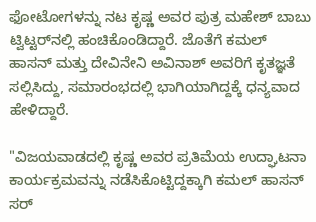ಫೋಟೋಗಳನ್ನು ನಟ ಕೃಷ್ಣ ಅವರ ಪುತ್ರ ಮಹೇಶ್ ಬಾಬು ಟ್ವಿಟ್ಟರ್‌ನಲ್ಲಿ ಹಂಚಿಕೊಂಡಿದ್ದಾರೆ. ಜೊತೆಗೆ ಕಮಲ್ ಹಾಸನ್ ಮತ್ತು ದೇವಿನೇನಿ ಅವಿನಾಶ್ ಅವರಿಗೆ ಕೃತಜ್ಞತೆ ಸಲ್ಲಿಸಿದ್ದು, ಸಮಾರಂಭದಲ್ಲಿ ಭಾಗಿಯಾಗಿದ್ದಕ್ಕೆ ಧನ್ಯವಾದ ಹೇಳಿದ್ದಾರೆ.

"ವಿಜಯವಾಡದಲ್ಲಿ ಕೃಷ್ಣ ಅವರ ಪ್ರತಿಮೆಯ ಉದ್ಘಾಟನಾ ಕಾರ್ಯಕ್ರಮವನ್ನು ನಡೆಸಿಕೊಟ್ಟಿದ್ದಕ್ಕಾಗಿ ಕಮಲ್ ಹಾಸನ್ ಸರ್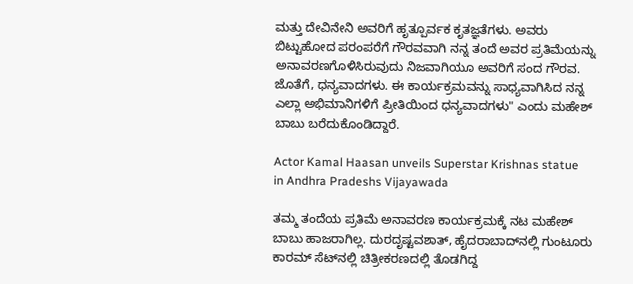ಮತ್ತು ದೇವಿನೇನಿ ಅವರಿಗೆ ಹೃತ್ಪೂರ್ವಕ ಕೃತಜ್ಞತೆಗಳು. ಅವರು ಬಿಟ್ಟುಹೋದ ಪರಂಪರೆಗೆ ಗೌರವವಾಗಿ ನನ್ನ ತಂದೆ ಅವರ ಪ್ರತಿಮೆಯನ್ನು ಅನಾವರಣಗೊಳಿಸಿರುವುದು ನಿಜವಾಗಿಯೂ ಅವರಿಗೆ ಸಂದ ಗೌರವ. ಜೊತೆಗೆ, ಧನ್ಯವಾದಗಳು. ಈ ಕಾರ್ಯಕ್ರಮವನ್ನು ಸಾಧ್ಯವಾಗಿಸಿದ ನನ್ನ ಎಲ್ಲಾ ಅಭಿಮಾನಿಗಳಿಗೆ ಪ್ರೀತಿಯಿಂದ ಧನ್ಯವಾದಗಳು" ಎಂದು ಮಹೇಶ್ ಬಾಬು ಬರೆದುಕೊಂಡಿದ್ದಾರೆ.

Actor Kamal Haasan unveils Superstar Krishnas statue in Andhra Pradeshs Vijayawada

ತಮ್ಮ ತಂದೆಯ ಪ್ರತಿಮೆ ಅನಾವರಣ ಕಾರ್ಯಕ್ರಮಕ್ಕೆ ನಟ ಮಹೇಶ್ ಬಾಬು ಹಾಜರಾಗಿಲ್ಲ. ದುರದೃಷ್ಟವಶಾತ್, ಹೈದರಾಬಾದ್‌ನಲ್ಲಿ ಗುಂಟೂರು ಕಾರಮ್ ಸೆಟ್‌ನಲ್ಲಿ ಚಿತ್ರೀಕರಣದಲ್ಲಿ ತೊಡಗಿದ್ದ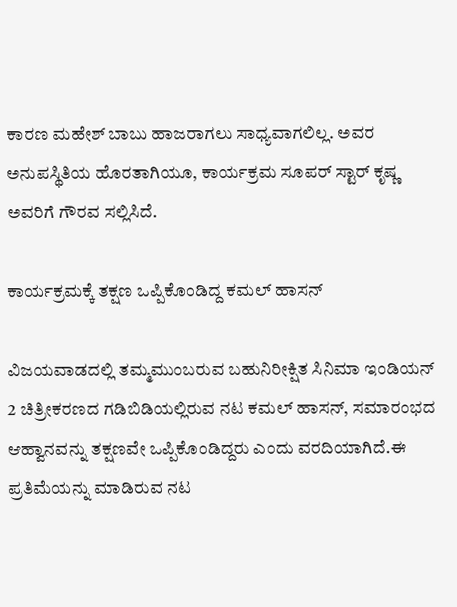ಕಾರಣ ಮಹೇಶ್ ಬಾಬು ಹಾಜರಾಗಲು ಸಾಧ್ಯವಾಗಲಿಲ್ಲ. ಅವರ ಅನುಪಸ್ಥಿತಿಯ ಹೊರತಾಗಿಯೂ, ಕಾರ್ಯಕ್ರಮ ಸೂಪರ್ ಸ್ಟಾರ್ ಕೃಷ್ಣ ಅವರಿಗೆ ಗೌರವ ಸಲ್ಲಿಸಿದೆ.

ಕಾರ್ಯಕ್ರಮಕ್ಕೆ ತಕ್ಷಣ ಒಪ್ಪಿಕೊಂಡಿದ್ದ ಕಮಲ್ ಹಾಸನ್

ವಿಜಯವಾಡದಲ್ಲಿ ತಮ್ಮಮುಂಬರುವ ಬಹುನಿರೀಕ್ಷಿತ ಸಿನಿಮಾ ಇಂಡಿಯನ್ 2 ಚಿತ್ರೀಕರಣದ ಗಡಿಬಿಡಿಯಲ್ಲಿರುವ ನಟ ಕಮಲ್ ಹಾಸನ್, ಸಮಾರಂಭದ ಆಹ್ವಾನವನ್ನು ತಕ್ಷಣವೇ ಒಪ್ಪಿಕೊಂಡಿದ್ದರು ಎಂದು ವರದಿಯಾಗಿದೆ.ಈ ಪ್ರತಿಮೆಯನ್ನು ಮಾಡಿರುವ ನಟ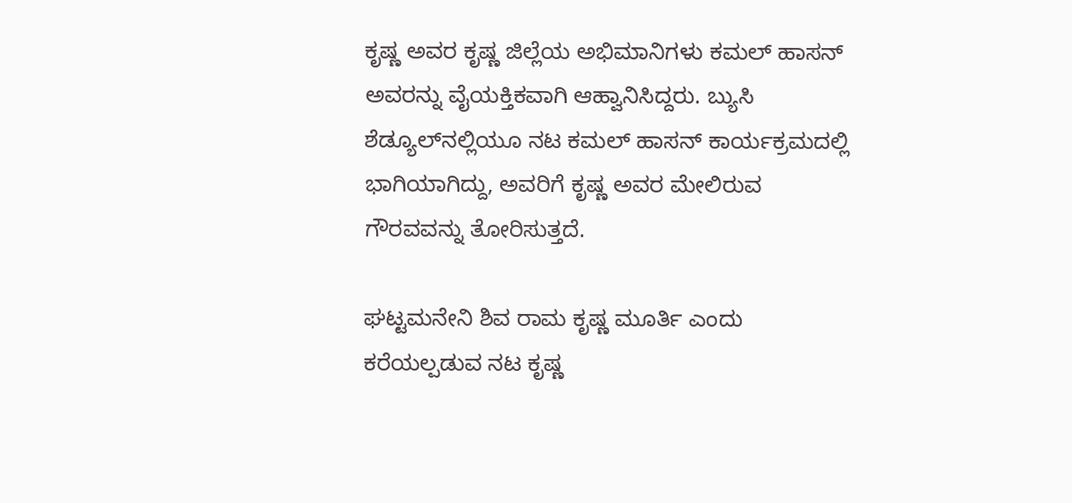ಕೃಷ್ಣ ಅವರ ಕೃಷ್ಣ ಜಿಲ್ಲೆಯ ಅಭಿಮಾನಿಗಳು ಕಮಲ್ ಹಾಸನ್ ಅವರನ್ನು ವೈಯಕ್ತಿಕವಾಗಿ ಆಹ್ವಾನಿಸಿದ್ದರು. ಬ್ಯುಸಿ ಶೆಡ್ಯೂಲ್‌ನಲ್ಲಿಯೂ ನಟ ಕಮಲ್ ಹಾಸನ್ ಕಾರ್ಯಕ್ರಮದಲ್ಲಿ ಭಾಗಿಯಾಗಿದ್ದು, ಅವರಿಗೆ ಕೃಷ್ಣ ಅವರ ಮೇಲಿರುವ ಗೌರವವನ್ನು ತೋರಿಸುತ್ತದೆ.

ಘಟ್ಟಮನೇನಿ ಶಿವ ರಾಮ ಕೃಷ್ಣ ಮೂರ್ತಿ ಎಂದು ಕರೆಯಲ್ಪಡುವ ನಟ ಕೃಷ್ಣ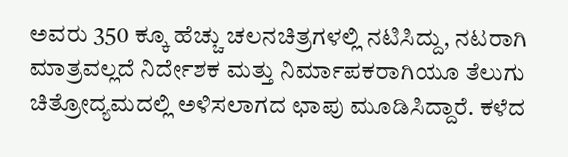ಅವರು 350 ಕ್ಕೂ ಹೆಚ್ಚು ಚಲನಚಿತ್ರಗಳಲ್ಲಿ ನಟಿಸಿದ್ದು, ನಟರಾಗಿ ಮಾತ್ರವಲ್ಲದೆ ನಿರ್ದೇಶಕ ಮತ್ತು ನಿರ್ಮಾಪಕರಾಗಿಯೂ ತೆಲುಗು ಚಿತ್ರೋದ್ಯಮದಲ್ಲಿ ಅಳಿಸಲಾಗದ ಛಾಪು ಮೂಡಿಸಿದ್ದಾರೆ. ಕಳೆದ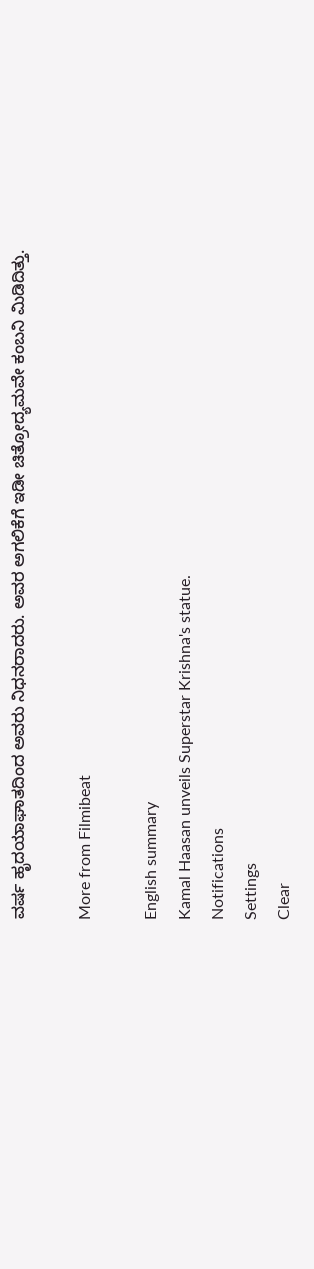ವರ್ಷ ಹೃದಯಾಘಾತದಿಂದ ಅವರು ನಿಧನರಾದರು. ಅವರ ಅಗಲಿಕೆಗೆ ಇಡೀ ಚಿತ್ರೋದ್ಯಮವೇ ಕಂಬನಿ ಮಿಡಿದಿತ್ತು.

More from Filmibeat

English summary
Kamal Haasan unveils Superstar Krishna's statue.
Notifications
Settings
Clear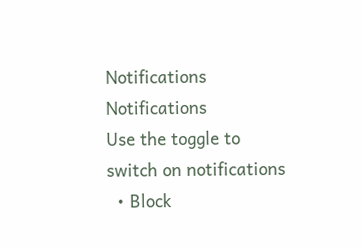Notifications
Notifications
Use the toggle to switch on notifications
  • Block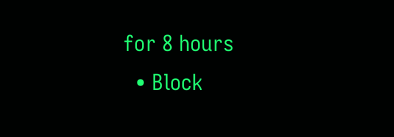for 8 hours
  • Block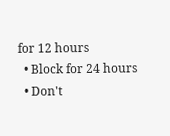for 12 hours
  • Block for 24 hours
  • Don't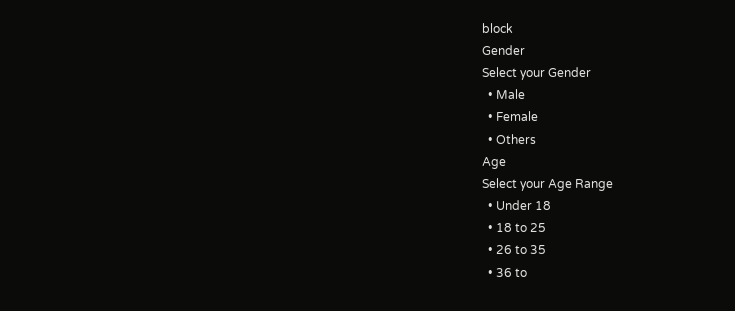block
Gender
Select your Gender
  • Male
  • Female
  • Others
Age
Select your Age Range
  • Under 18
  • 18 to 25
  • 26 to 35
  • 36 to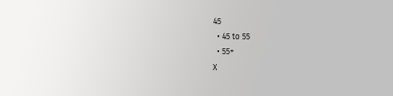45
  • 45 to 55
  • 55+
X